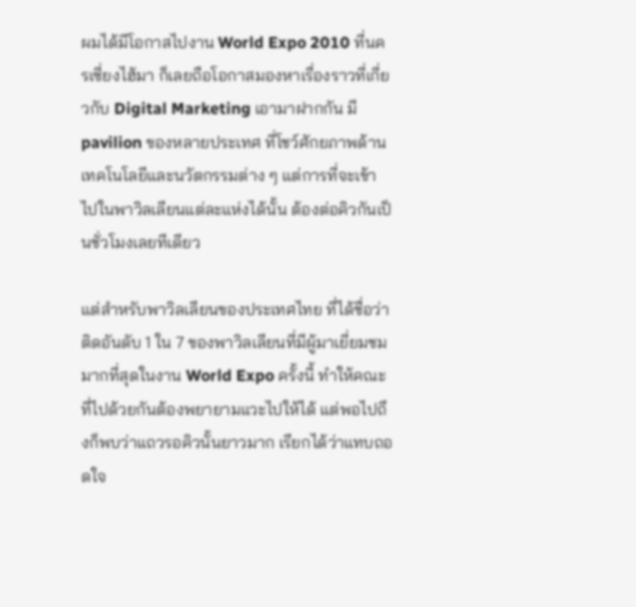ผมได้มีโอกาสไปงาน World Expo 2010 ที่นครเซี่ยงไฮ้มา ก็เลยถือโอกาสมองหาเรื่องราวที่เกี่ยวกับ Digital Marketing เอามาฝากกัน มี pavilion ของหลายประเทศ ที่โชว์ศักยภาพด้านเทคโนโลยีและนวัตกรรมต่าง ๆ แต่การที่จะเข้าไปในพาวิลเลียนแต่ละแห่งได้นั้น ต้องต่อคิวกันเป็นชั่วโมงเลยทีเดียว

แต่สำหรับพาวิลเลียนของประเทศไทย ที่ได้ชื่อว่าติดอันดับ 1 ใน 7 ของพาวิลเลียนที่มีผู้มาเยี่ยมชมมากที่สุดในงาน World Expo ครั้งนี้ ทำให้คณะที่ไปด้วยกันต้องพยายามแวะไปให้ได้ แต่พอไปถึงก็พบว่าแถวรอคิวนั้นยาวมาก เรียกได้ว่าแทบถอดใจ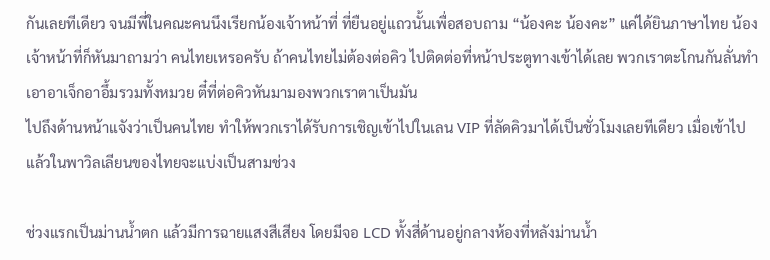กันเลยทีเดียว จนมีพี่ในคณะคนนึงเรียกน้องเจ้าหน้าที่ ที่ยืนอยู่แถวนั้นเพื่อสอบถาม “น้องคะ น้องคะ” แค่ได้ยินภาษาไทย น้องเจ้าหน้าที่ก็หันมาถามว่า คนไทยเหรอครับ ถ้าคนไทยไม่ต้องต่อคิว ไปติดต่อที่หน้าประตูทางเข้าได้เลย พวกเราตะโกนกันลั่นทำเอาอาเจ็กอาอึ้มรวมทั้งหมวย ตี๋ที่ต่อคิวหันมามองพวกเราตาเป็นมัน
ไปถึงด้านหน้าแจังว่าเป็นคนไทย ทำให้พวกเราได้รับการเชิญเข้าไปในเลน VIP ที่ลัดคิวมาได้เป็นชั่วโมงเลยทีเดียว เมื่อเข้าไปแล้วในพาวิลเลียนของไทยจะแบ่งเป็นสามช่วง

ช่วงแรกเป็นม่านน้ำตก แล้วมีการฉายแสงสีเสียง โดยมีจอ LCD ทั้งสี่ด้านอยู่กลางห้องที่หลังม่านน้ำ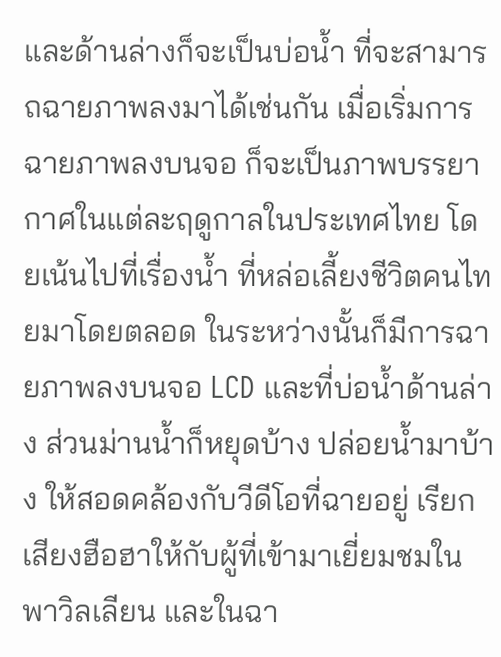และด้านล่างก็จะเป็นบ่อน้ำ ที่จะสามารถฉายภาพลงมาได้เช่นกัน เมื่อเริ่มการฉายภาพลงบนจอ ก็จะเป็นภาพบรรยากาศในแต่ละฤดูกาลในประเทศไทย โดยเน้นไปที่เรื่องน้ำ ที่หล่อเลี้ยงชีวิตคนไทยมาโดยตลอด ในระหว่างนั้นก็มีการฉายภาพลงบนจอ LCD และที่บ่อน้ำด้านล่าง ส่วนม่านน้ำก็หยุดบ้าง ปล่อยน้ำมาบ้าง ให้สอดคล้องกับวีดีโอที่ฉายอยู่ เรียกเสียงฮือฮาให้กับผู้ที่เข้ามาเยี่ยมชมในพาวิลเลียน และในฉา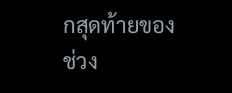กสุดท้ายของช่วง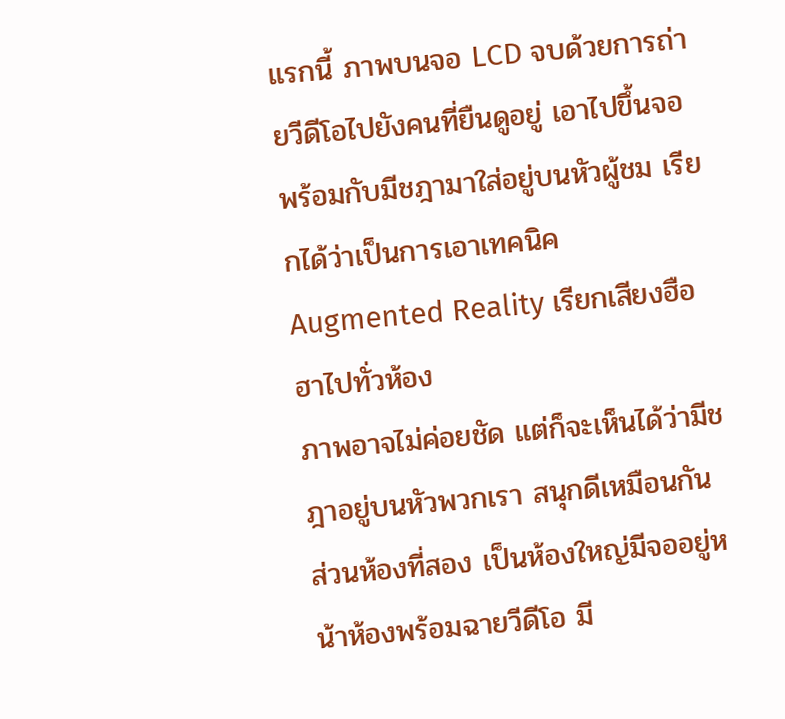แรกนี้ ภาพบนจอ LCD จบด้วยการถ่ายวีดีโอไปยังคนที่ยืนดูอยู่ เอาไปขึ้นจอ พร้อมกับมีชฎามาใส่อยู่บนหัวผู้ชม เรียกได้ว่าเป็นการเอาเทคนิค Augmented Reality เรียกเสียงฮือฮาไปทั่วห้อง
ภาพอาจไม่ค่อยชัด แต่ก็จะเห็นได้ว่ามีชฎาอยู่บนหัวพวกเรา สนุกดีเหมือนกัน ส่วนห้องที่สอง เป็นห้องใหญ่มีจออยู่หน้าห้องพร้อมฉายวีดีโอ มี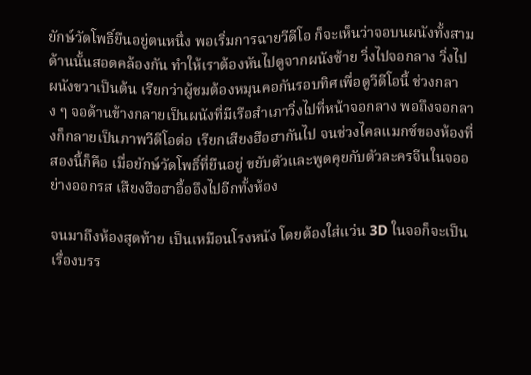ยักษ์วัดโพธิ์ยืนอยู่ตนหนึ่ง พอเริ่มการฉายวีดีโอ ก็จะเห็นว่าจอบนผนังทั้งสามด้านนั้นสอดคล้องกัน ทำให้เราต้องหันไปดูจากผนังซ้าย วิ่งไปจอกลาง วิ่งไปผนังขวาเป็นต้น เรียกว่าผู้ชมต้องหมุนคอกันรอบทิศเพื่อดูวีดีโอนี้ ช่วงกลาง ๆ จอด้านข้างกลายเป็นผนังที่มีเรือสำเภาวิ่งไปที่หน้าจอกลาง พอถึงจอกลางก็กลายเป็นภาพวีดีโอต่อ เรียกเสียงฮือฮากันไป จนช่วงไคลแมกซ์ของห้องที่สองนี้ก็คือ เมื่อยักษ์วัดโพธิ์ที่ยืนอยู่ ขยับตัวและพูดคุยกับตัวละครจีนในจออย่างออกรส เสืยงฮือฮาอื้ออึงไปอีกทั้งห้อง

จนมาถึงห้องสุดท้าย เป็นเหมือนโรงหนัง โดยต้องใส่แว่น 3D ในจอก็จะเป็นเรื่องบรร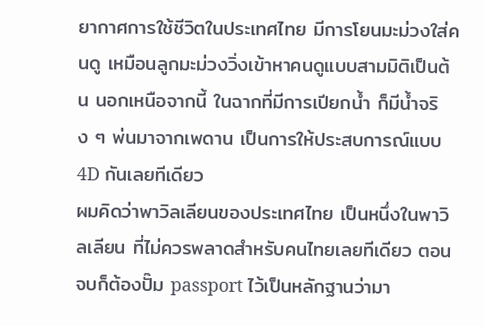ยากาศการใช้ชีวิตในประเทศไทย มีการโยนมะม่วงใส่คนดู เหมือนลูกมะม่วงวิ่งเข้าหาคนดูแบบสามมิติเป็นต้น นอกเหนือจากนี้ ในฉากที่มีการเปียกน้ำ ก็มีน้ำจริง ๆ พ่นมาจากเพดาน เป็นการให้ประสบการณ์แบบ 4D กันเลยทีเดียว
ผมคิดว่าพาวิลเลียนของประเทศไทย เป็นหนึ่งในพาวิลเลียน ที่ไม่ควรพลาดสำหรับคนไทยเลยทีเดียว ตอนจบก็ต้องปั๊ม passport ไว้เป็นหลักฐานว่ามา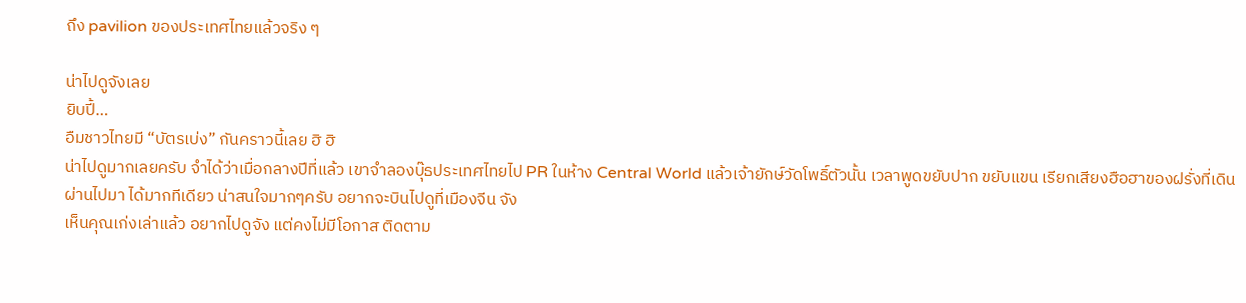ถึง pavilion ของประเทศไทยแล้วจริง ๆ

น่าไปดูจังเลย
ยิบปี้…
อืมชาวไทยมี “บัตรเบ่ง” กันคราวนี้เลย ฮิ ฮิ
น่าไปดูมากเลยครับ จำได้ว่าเมื่อกลางปีที่แล้ว เขาจำลองบุ๊ธประเทศไทยไป PR ในห้าง Central World แล้วเจ้ายักษ์วัดโพธิ์ตัวนั้น เวลาพูดขยับปาก ขยับแขน เรียกเสียงฮือฮาของฝรั่งที่เดินผ่านไปมา ได้มากทีเดียว น่าสนใจมากๆครับ อยากจะบินไปดูที่เมืองจีน จัง
เห็นคุณเก่งเล่าแล้ว อยากไปดูจัง แต่คงไม่มีโอกาส ติดตาม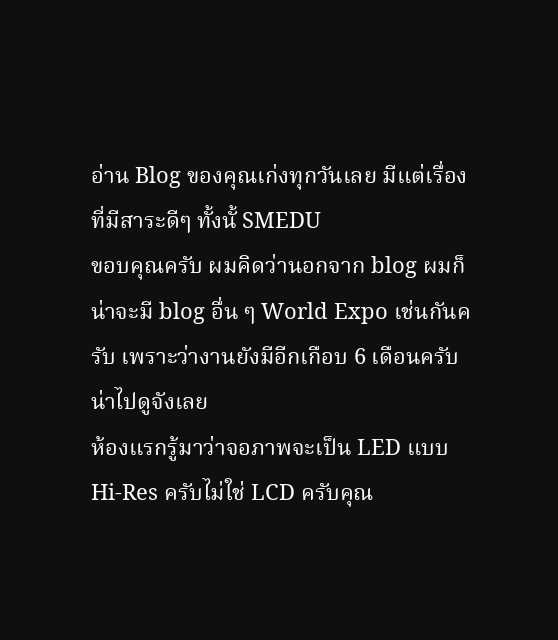อ่าน Blog ของคุณเก่งทุกวันเลย มีแต่เรื่องที่มีสาระดีๆ ทั้งนั้ SMEDU
ขอบคุณครับ ผมคิดว่านอกจาก blog ผมก็น่าจะมี blog อื่น ๆ World Expo เช่นกันครับ เพราะว่างานยังมีอีกเกือบ 6 เดือนครับ
น่าไปดูจังเลย
ห้องแรกรู้มาว่าจอภาพจะเป็น LED แบบ Hi-Res ครับไม่ใช่ LCD ครับคุณ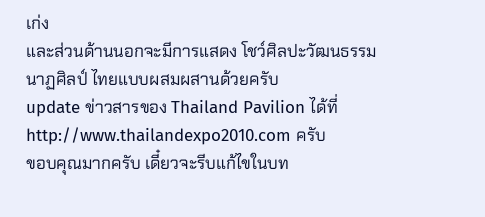เก่ง
และส่วนด้านนอกจะมีการแสดง โชว์ศิลปะวัฒนธรรม นาฏศิลป์ ไทยแบบผสมผสานด้วยครับ
update ข่าวสารของ Thailand Pavilion ได้ที่ http://www.thailandexpo2010.com ครับ
ขอบคุณมากครับ เดี๋ยวจะรีบแก้ไขในบท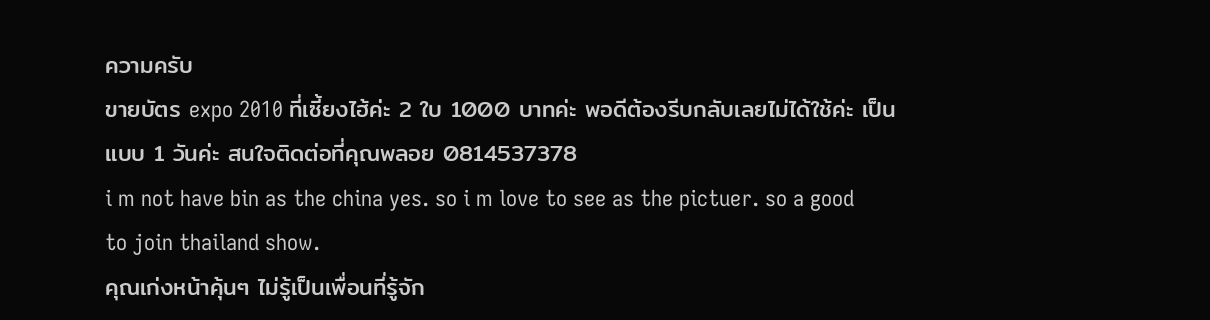ความครับ
ขายบัตร expo 2010 ที่เซี้ยงไฮ้ค่ะ 2 ใบ 1000 บาทค่ะ พอดีต้องรีบกลับเลยไม่ได้ใช้ค่ะ เป็นแบบ 1 วันค่ะ สนใจติดต่อที่คุณพลอย 0814537378
i m not have bin as the china yes. so i m love to see as the pictuer. so a good to join thailand show.
คุณเก่งหน้าคุ้นๆ ไม่รู้เป็นเพื่อนที่รู้จัก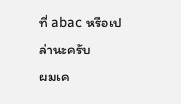ที่ abac หรือเปล่านะครับ
ผมเค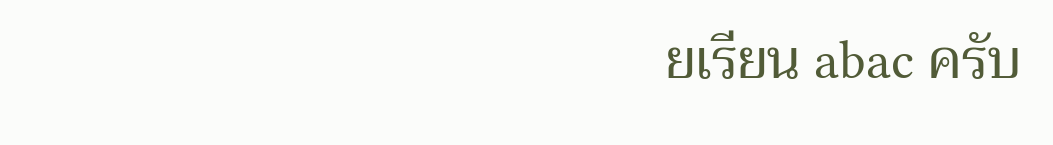ยเรียน abac ครับ